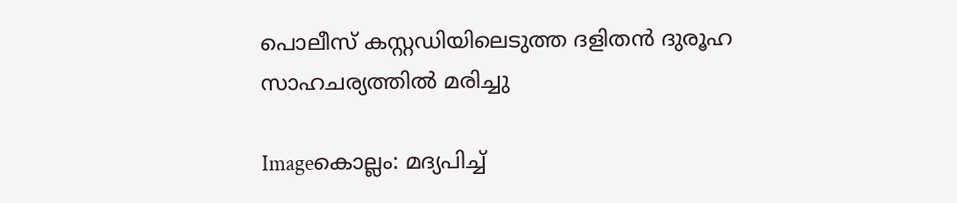പൊലീസ്‌ കസ്റ്റഡിയിലെടുത്ത ദളിതന്‍ ദുരൂഹ സാഹചര്യത്തില്‍ മരിച്ചു

Imageകൊല്ലം: മദ്യപിച്ച്‌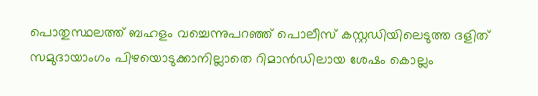പൊതുസ്ഥലത്ത്‌ ബഹളം വച്ചെന്നുപറഞ്ഞ്‌ പൊലീസ്‌ കസ്റ്റഡിയിലെടുത്ത ദളിത്‌ സമുദായാംഗം പിഴയൊടുക്കാനില്ലാതെ റിമാന്‍ഡിലായ ശേഷം കൊല്ലം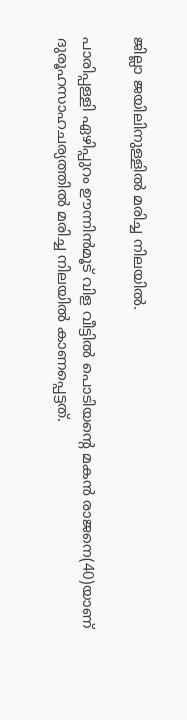ജില്ലാ ജയിലിനുള്ളില്‍ മരിച്ച നിലയില്‍.

പാരിപ്പള്ളി ഏഴിപ്പുറം ഊന്നിന്‍മൂട്‌ വിള വീട്ടില്‍ പൊടിയന്റെ മകന്‍ രാജനെ(40)യാണ്‌ ദുരൂഹസാഹചര്യത്തില്‍ മരിച്ച നിലയില്‍ കാണപ്പെട്ടത്‌.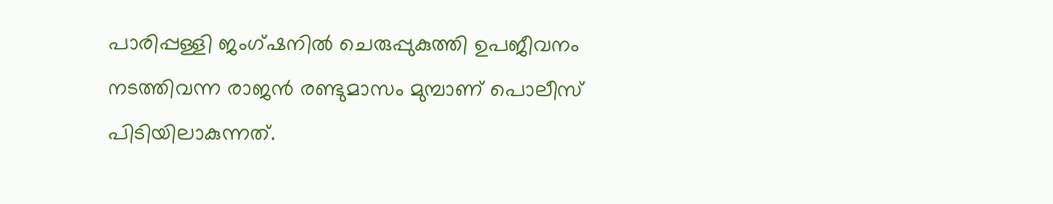പാരിപ്പള്ളി ജംഗ്ഷനില്‍ ചെരുപ്പുകുത്തി ഉപജീവനം നടത്തിവന്ന രാജന്‍ രണ്ടുമാസം മുമ്പാണ്‌ പൊലീസ്‌ പിടിയിലാകുന്നത്‌.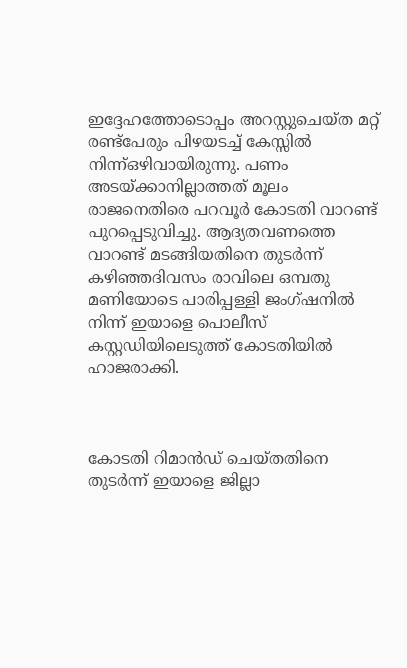ഇദ്ദേഹത്തോടൊപ്പം അറസ്റ്റുചെയ്ത മറ്റ്‌ രണ്ട്പേരും പിഴയടച്ച്‌ കേസ്സില്‍ നിന്ന്ഒഴിവായിരുന്നു. പണം അടയ്ക്കാനില്ലാത്തത്‌ മൂലം രാജനെതിരെ പറവൂര്‍ കോടതി വാറണ്ട്‌ പുറപ്പെടുവിച്ചു. ആദ്യതവണത്തെ വാറണ്ട്‌ മടങ്ങിയതിനെ തുടര്‍ന്ന്‌ കഴിഞ്ഞദിവസം രാവിലെ ഒമ്പതു മണിയോടെ പാരിപ്പള്ളി ജംഗ്ഷനില്‍ നിന്ന്‌ ഇയാളെ പൊലീസ്‌ കസ്റ്റഡിയിലെടുത്ത്‌ കോടതിയില്‍ ഹാജരാക്കി.



കോടതി റിമാന്‍ഡ്‌ ചെയ്തതിനെ തുടര്‍ന്ന്‌ ഇയാളെ ജില്ലാ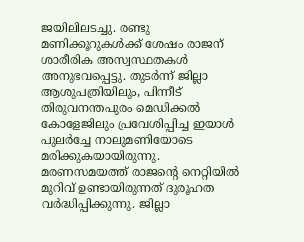ജയിലിലടച്ചു. രണ്ടു മണിക്കൂറുകള്‍ക്ക്‌ ശേഷം രാജന്‌ ശാരീരിക അസ്വസ്ഥതകള്‍ അനുഭവപ്പെട്ടു. തുടര്‍ന്ന്‌ ജില്ലാ ആശുപത്രിയിലും, പിന്നീട്‌ തിരുവനന്തപുരം മെഡിക്കല്‍ കോളേജിലും പ്രവേശിപ്പിച്ച ഇയാള്‍ പുലര്‍ച്ചേ നാലുമണിയോടെ മരിക്കുകയായിരുന്നു. മരണസമയത്ത്‌ രാജന്റെ നെറ്റിയില്‍ മുറിവ്‌ ഉണ്ടായിരുന്നത്‌ ദുരൂഹത വര്‍ദ്ധിപ്പിക്കുന്നു. ജില്ലാ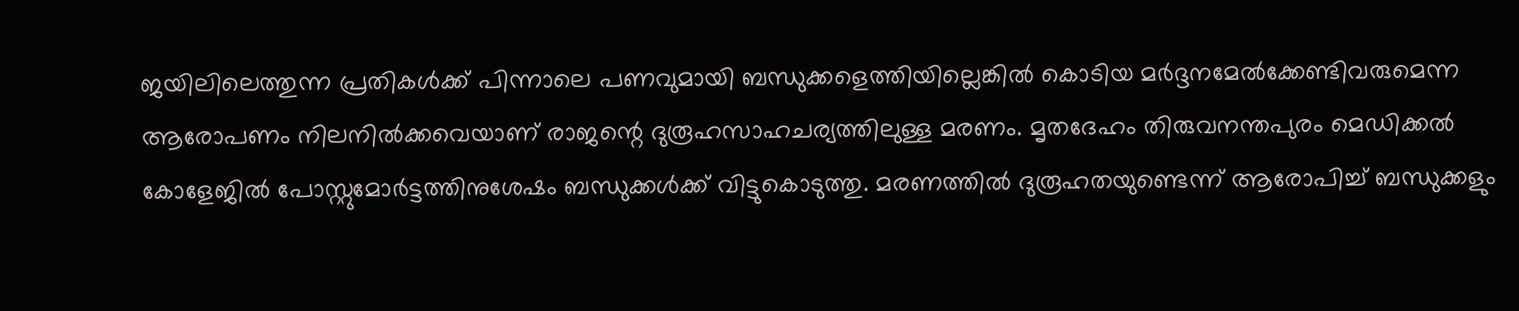ജയിലിലെത്തുന്ന പ്രതികള്‍ക്ക്‌ പിന്നാലെ പണവുമായി ബന്ധുക്കളെത്തിയില്ലെങ്കില്‍ കൊടിയ മര്‍ദ്ദനമേല്‍ക്കേണ്ടിവരുമെന്ന ആരോപണം നിലനില്‍ക്കവെയാണ്‌ രാജന്റെ ദുരൂഹസാഹചര്യത്തിലുള്ള മരണം. മൃതദേഹം തിരുവനന്തപുരം മെഡിക്കല്‍ കോളേജില്‍ പോസ്റ്റുമോര്‍ട്ടത്തിനുശേഷം ബന്ധുക്കള്‍ക്ക്‌ വിട്ടുകൊടുത്തു. മരണത്തില്‍ ദുരൂഹതയുണ്ടെന്ന്‌ ആരോപിച്ച്‌ ബന്ധുക്കളും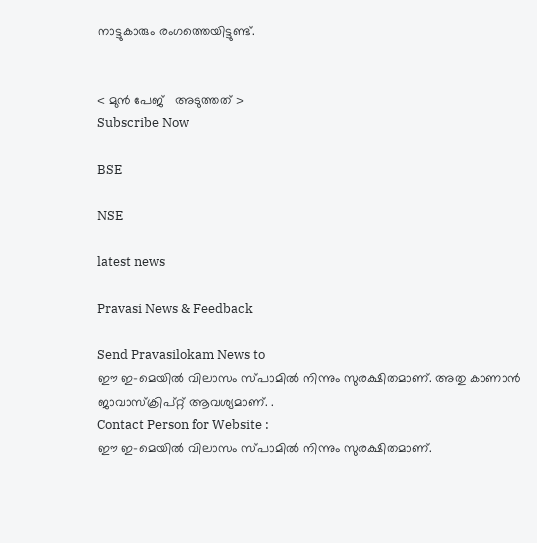നാട്ടുകാരും രംഗത്തെയിട്ടുണ്ട്‌.


< മുന്‍ പേജ്‌   അടുത്തത് >
Subscribe Now

BSE

NSE

latest news

Pravasi News & Feedback

Send Pravasilokam News to
ഈ ഇ-മെയില്‍ വിലാസം സ്‌പാമില്‍ നിന്നും സുരക്ഷിതമാണ്‌. അതു കാണാന്‍ ജാവാസ്ക്രിപ്റ്റ്‌ ആവശ്യമാണ്‌. .
Contact Person for Website :
ഈ ഇ-മെയില്‍ വിലാസം സ്‌പാമില്‍ നിന്നും സുരക്ഷിതമാണ്‌.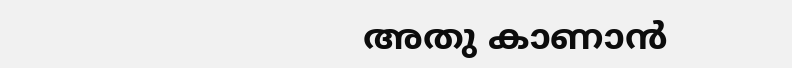അതു കാണാന്‍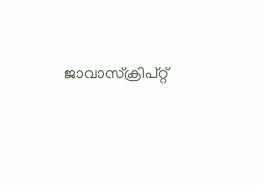ജാവാസ്ക്രിപ്റ്റ്‌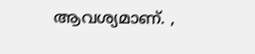ആവശ്യമാണ്‌. ,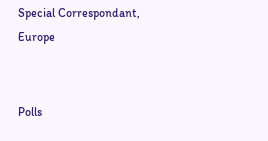Special Correspondant, Europe


Polls